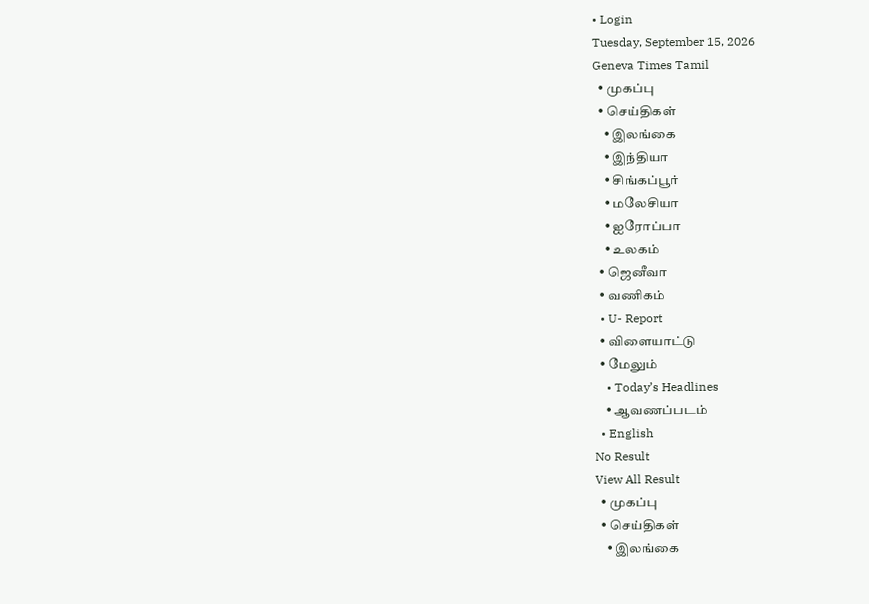• Login
Tuesday, September 15, 2026
Geneva Times Tamil
  • முகப்பு
  • செய்திகள்
    • இலங்கை
    • இந்தியா
    • சிங்கப்பூர்
    • மலேசியா
    • ஐரோப்பா
    • உலகம்
  • ஜெனீவா
  • வணிகம்
  • U- Report
  • விளையாட்டு
  • மேலும்
    • Today’s Headlines
    • ஆவணப்படம்
  • English
No Result
View All Result
  • முகப்பு
  • செய்திகள்
    • இலங்கை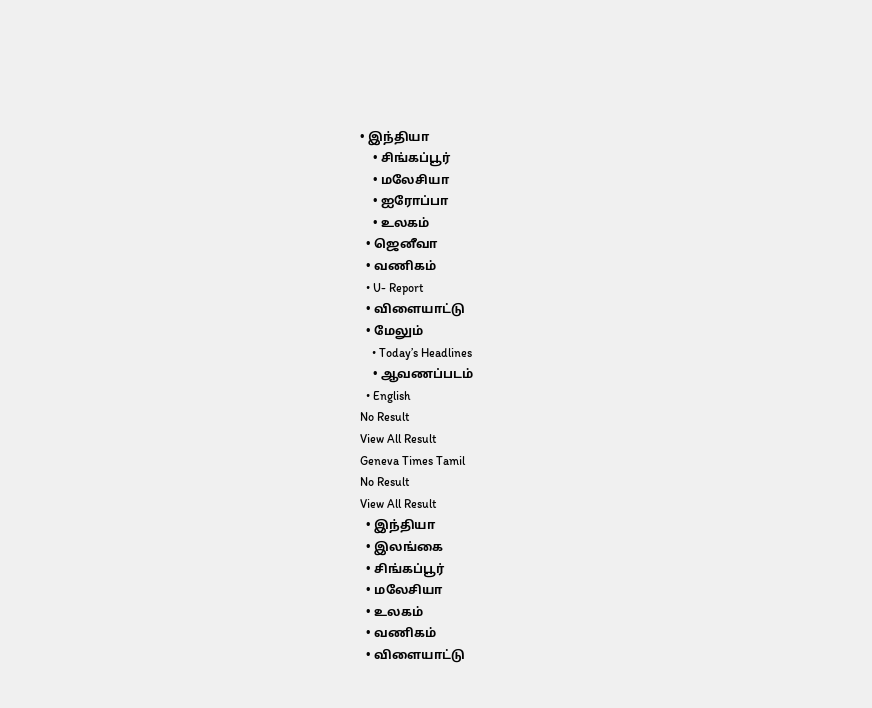• இந்தியா
    • சிங்கப்பூர்
    • மலேசியா
    • ஐரோப்பா
    • உலகம்
  • ஜெனீவா
  • வணிகம்
  • U- Report
  • விளையாட்டு
  • மேலும்
    • Today’s Headlines
    • ஆவணப்படம்
  • English
No Result
View All Result
Geneva Times Tamil
No Result
View All Result
  • இந்தியா
  • இலங்கை
  • சிங்கப்பூர்
  • மலேசியா
  • உலகம்
  • வணிகம்
  • விளையாட்டு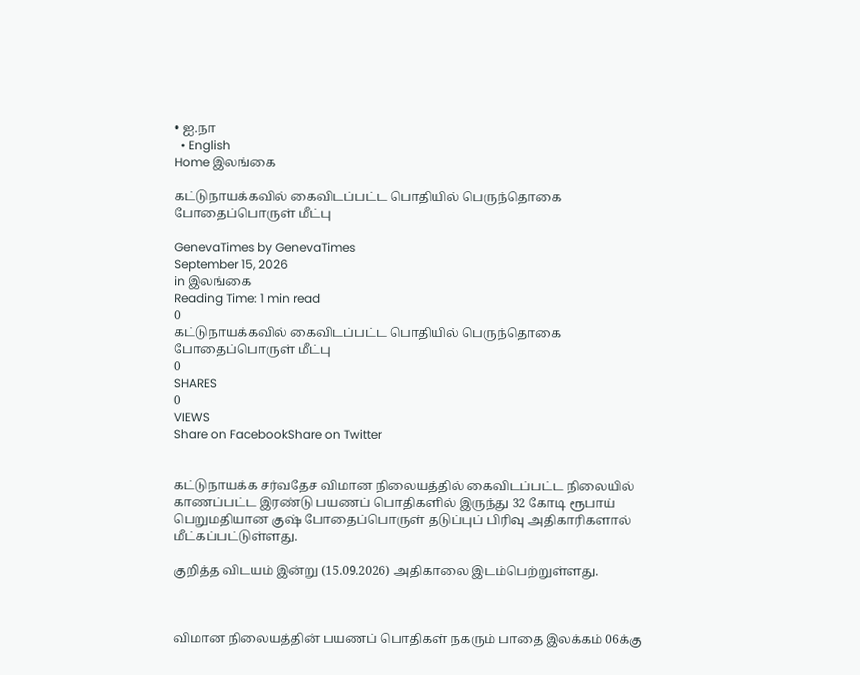• ஐ.நா
  • English
Home இலங்கை

கட்டுநாயக்கவில் கைவிடப்பட்ட பொதியில் பெருந்தொகை போதைப்பொருள் மீட்பு

GenevaTimes by GenevaTimes
September 15, 2026
in இலங்கை
Reading Time: 1 min read
0
கட்டுநாயக்கவில் கைவிடப்பட்ட பொதியில் பெருந்தொகை போதைப்பொருள் மீட்பு
0
SHARES
0
VIEWS
Share on FacebookShare on Twitter


கட்டுநாயக்க சர்வதேச விமான நிலையத்தில் கைவிடப்பட்ட நிலையில் காணப்பட்ட இரண்டு பயணப் பொதிகளில் இருந்து 32 கோடி ரூபாய் பெறுமதியான குஷ் போதைப்பொருள் தடுப்புப் பிரிவு அதிகாரிகளால் மீட்கப்பட்டுள்ளது.

குறித்த விடயம் இன்று (15.09.2026) அதிகாலை இடம்பெற்றுள்ளது.



விமான நிலையத்தின் பயணப் பொதிகள் நகரும் பாதை இலக்கம் 06க்கு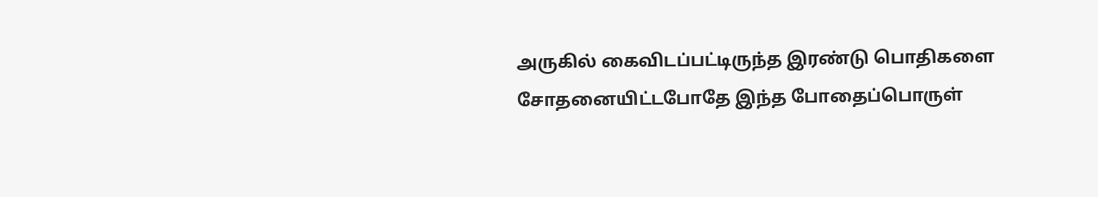அருகில் கைவிடப்பட்டிருந்த இரண்டு பொதிகளை சோதனையிட்டபோதே இந்த போதைப்பொருள்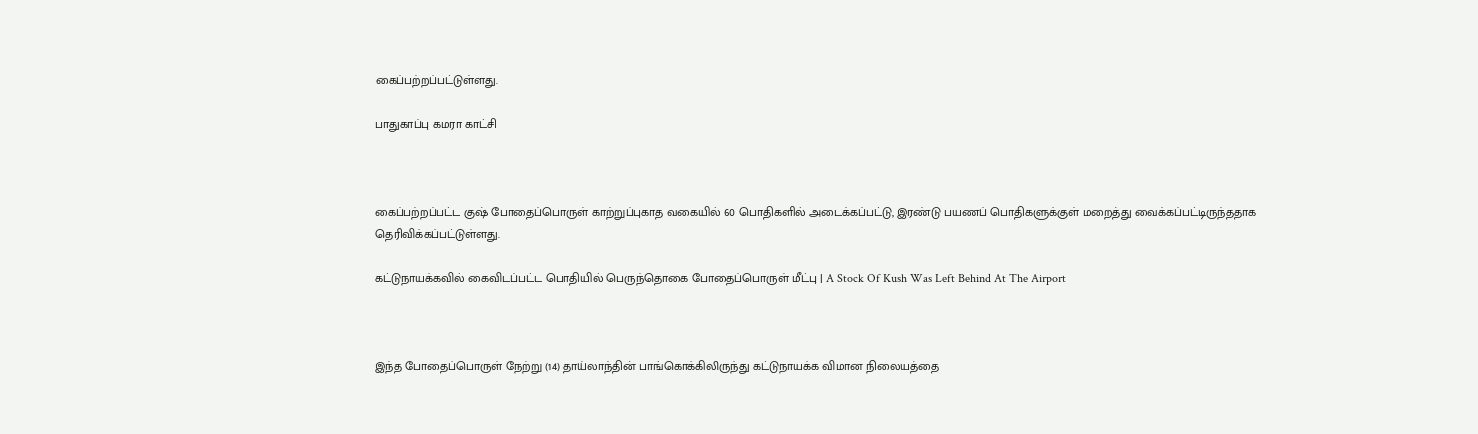கைப்பற்றப்பட்டுள்ளது.

பாதுகாப்பு கமரா காட்சி



கைப்பற்றப்பட்ட குஷ் போதைப்பொருள் காற்றுப்புகாத வகையில் 60 பொதிகளில் அடைக்கப்பட்டு, இரண்டு பயணப் பொதிகளுக்குள் மறைத்து வைக்கப்பட்டிருந்ததாக தெரிவிக்கப்பட்டுள்ளது.

கட்டுநாயக்கவில் கைவிடப்பட்ட பொதியில் பெருந்தொகை போதைப்பொருள் மீட்பு | A Stock Of Kush Was Left Behind At The Airport



இந்த போதைப்பொருள் நேற்று (14) தாய்லாந்தின் பாங்கொக்கிலிருந்து கட்டுநாயக்க விமான நிலையத்தை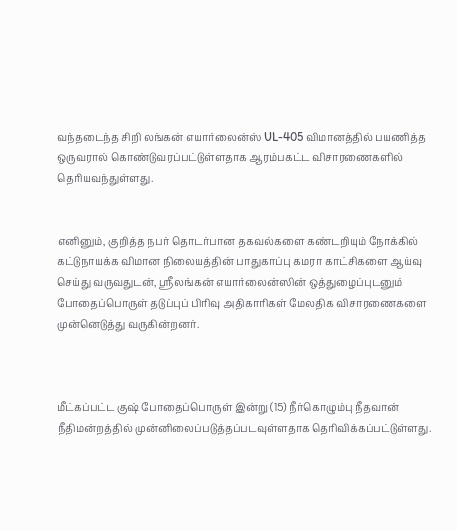வந்தடைந்த சிறி லங்கன் எயார்லைன்ஸ் UL-405 விமானத்தில் பயணித்த ஒருவரால் கொண்டுவரப்பட்டுள்ளதாக ஆரம்பகட்ட விசாரணைகளில் தெரியவந்துள்ளது.


எனினும், குறித்த நபர் தொடர்பான தகவல்களை கண்டறியும் நோக்கில் கட்டுநாயக்க விமான நிலையத்தின் பாதுகாப்பு கமரா காட்சிகளை ஆய்வு செய்து வருவதுடன், ஸ்ரீலங்கன் எயார்லைன்ஸின் ஒத்துழைப்புடனும் போதைப்பொருள் தடுப்புப் பிரிவு அதிகாரிகள் மேலதிக விசாரணைகளை முன்னெடுத்து வருகின்றனர்.



மீட்கப்பட்ட குஷ் போதைப்பொருள் இன்று (15) நீர்கொழும்பு நீதவான் நீதிமன்றத்தில் முன்னிலைப்படுத்தப்படவுள்ளதாக தெரிவிக்கப்பட்டுள்ளது.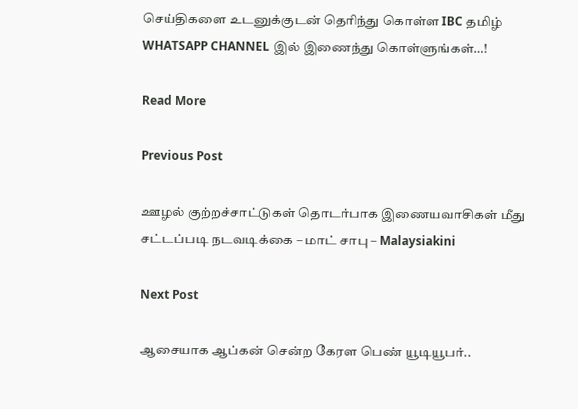செய்திகளை உடனுக்குடன் தெரிந்து கொள்ள IBC தமிழ் WHATSAPP CHANNEL இல் இணைந்து கொள்ளுங்கள்…!

Read More

Previous Post

ஊழல் குற்றச்சாட்டுகள் தொடர்பாக இணையவாசிகள் மீது சட்டப்படி நடவடிக்கை – மாட் சாபு – Malaysiakini

Next Post

ஆசையாக ஆப்கன் சென்ற கேரள பெண் யூடியூபர்..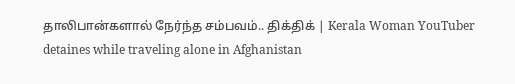தாலிபான்களால் நேர்ந்த சம்பவம்.. திக்திக் | Kerala Woman YouTuber detaines while traveling alone in Afghanistan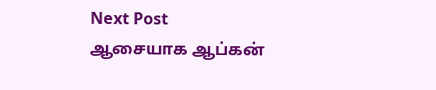Next Post
ஆசையாக ஆப்கன்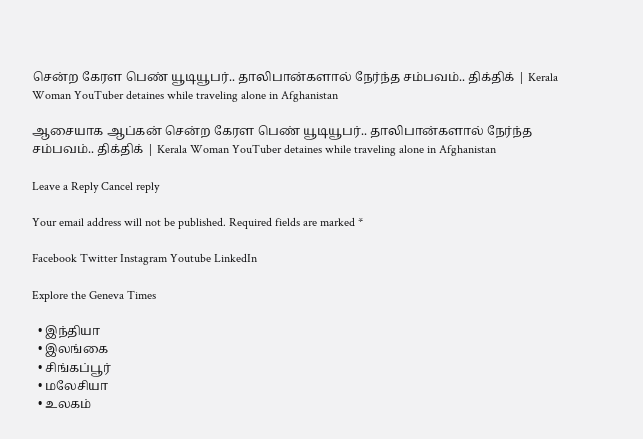சென்ற கேரள பெண் யூடியூபர்.. தாலிபான்களால் நேர்ந்த சம்பவம்.. திக்திக் | Kerala Woman YouTuber detaines while traveling alone in Afghanistan

ஆசையாக ஆப்கன் சென்ற கேரள பெண் யூடியூபர்.. தாலிபான்களால் நேர்ந்த சம்பவம்.. திக்திக் | Kerala Woman YouTuber detaines while traveling alone in Afghanistan

Leave a Reply Cancel reply

Your email address will not be published. Required fields are marked *

Facebook Twitter Instagram Youtube LinkedIn

Explore the Geneva Times

  • இந்தியா
  • இலங்கை
  • சிங்கப்பூர்
  • மலேசியா
  • உலகம்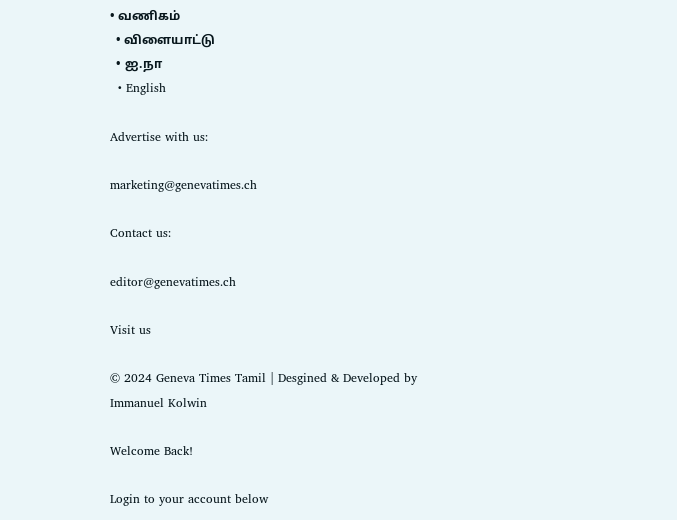• வணிகம்
  • விளையாட்டு
  • ஐ.நா
  • English

Advertise with us:

marketing@genevatimes.ch

Contact us:

editor@genevatimes.ch

Visit us

© 2024 Geneva Times Tamil | Desgined & Developed by Immanuel Kolwin

Welcome Back!

Login to your account below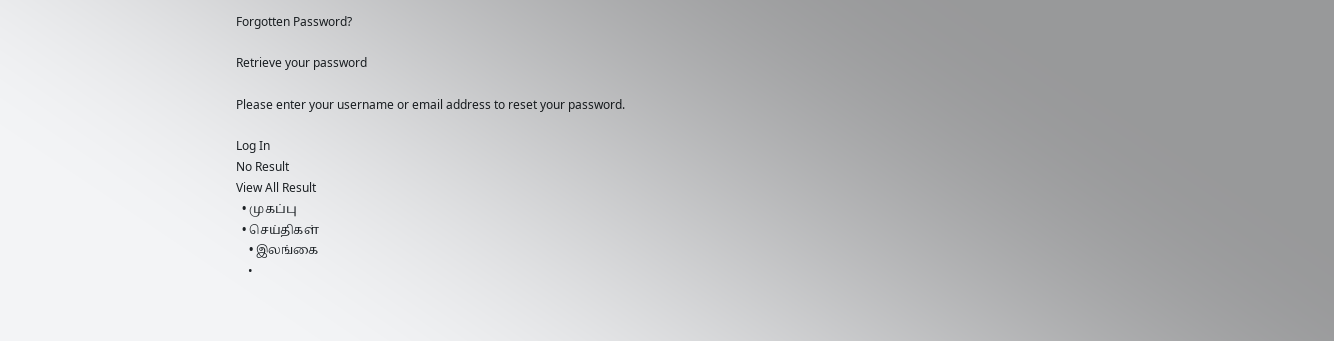Forgotten Password?

Retrieve your password

Please enter your username or email address to reset your password.

Log In
No Result
View All Result
  • முகப்பு
  • செய்திகள்
    • இலங்கை
    •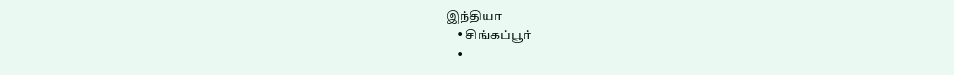இந்தியா
    • சிங்கப்பூர்
    •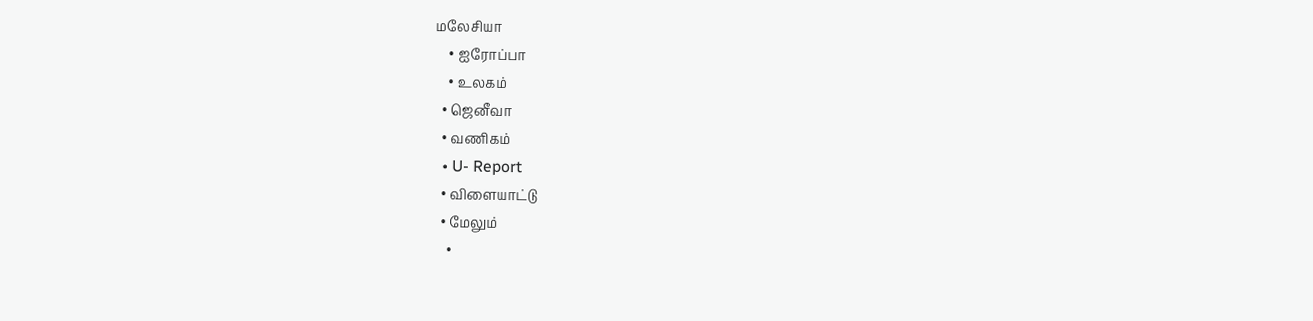மலேசியா
    • ஐரோப்பா
    • உலகம்
  • ஜெனீவா
  • வணிகம்
  • U- Report
  • விளையாட்டு
  • மேலும்
    •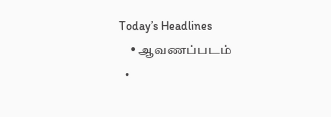Today’s Headlines
    • ஆவணப்படம்
  •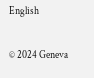English

© 2024 Geneva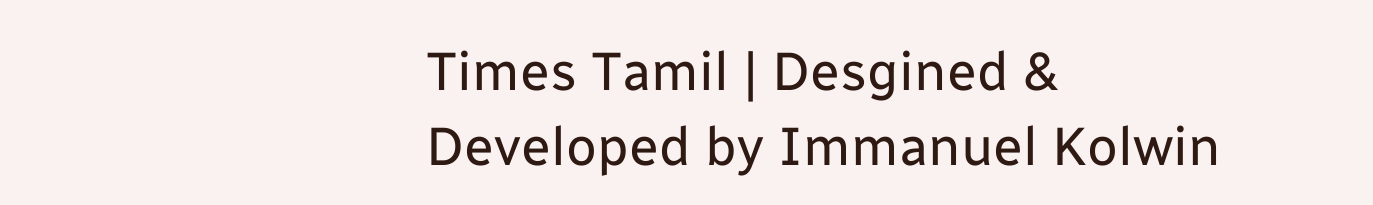Times Tamil | Desgined & Developed by Immanuel Kolwin